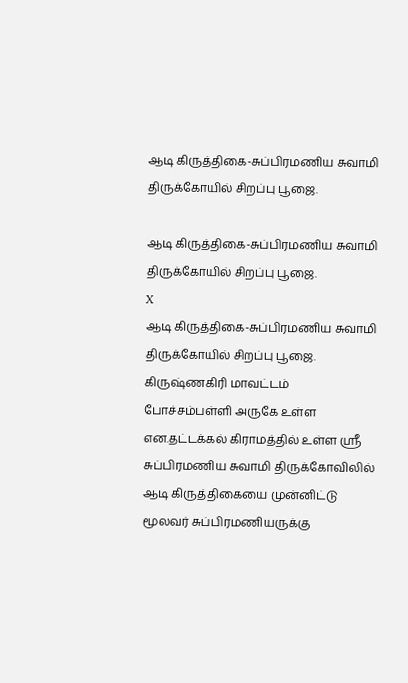ஆடி கிருத்திகை-சுப்பிரமணிய சுவாமி திருக்கோயில் சிறப்பு பூஜை.

ஆடி கிருத்திகை-சுப்பிரமணிய சுவாமி திருக்கோயில் சிறப்பு பூஜை.
X
ஆடி கிருத்திகை-சுப்பிரமணிய சுவாமி திருக்கோயில் சிறப்பு பூஜை.
கிருஷ்ணகிரி மாவட்டம் போச்சம்பள்ளி அருகே உள்ள என.தட்டக்கல் கிராமத்தில் உள்ள ஸ்ரீ சுப்பிரமணிய சுவாமி திருக்கோவிலில் ஆடி கிருத்திகையை முன்னிட்டு மூலவர் சுப்பிரமணியருக்கு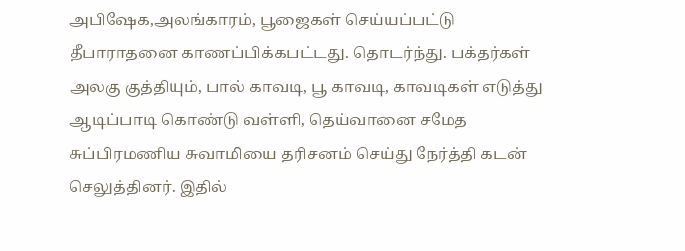அபிஷேக,அலங்காரம், பூஜைகள் செய்யப்பட்டு தீபாராதனை காணப்பிக்கபட்டது. தொடர்ந்து. பக்தர்கள் அலகு குத்தியும், பால் காவடி, பூ காவடி, காவடிகள் எடுத்து ஆடிப்பாடி கொண்டு வள்ளி, தெய்வானை சமேத சுப்பிரமணிய சுவாமியை தரிசனம் செய்து நேர்த்தி கடன் செலுத்தினர். இதில்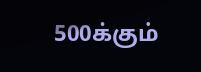500க்கும்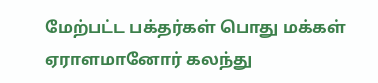மேற்பட்ட பக்தர்கள் பொது மக்கள் ஏராளமானோர் கலந்து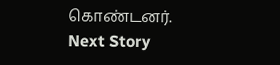கொண்டனர்.
Next Story